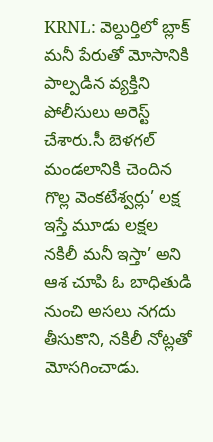KRNL: వెల్దుర్తిలో బ్లాక్ మనీ పేరుతో మోసానికి పాల్పడిన వ్యక్తిని పోలీసులు అరెస్ట్ చేశారు.సీ బెళగల్ మండలానికి చెందిన గొల్ల వెంకటేశ్వర్లు’ లక్ష ఇస్తే మూడు లక్షల నకిలీ మనీ ఇస్తా’ అని ఆశ చూపి ఓ బాధితుడి నుంచి అసలు నగదు తీసుకొని, నకిలీ నోట్లతో మోసగించాడు.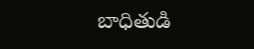బాధితుడి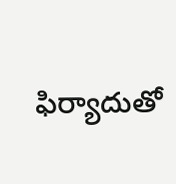ఫిర్యాదుతో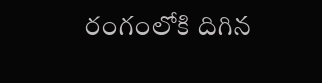రంగంలోకి దిగిన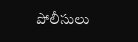పోలీసులు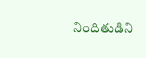నిందితుడిని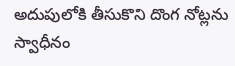అదుపులోకి తీసుకొని దొంగ నోట్లను స్వాధీనం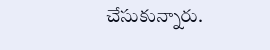చేసుకున్నారు.